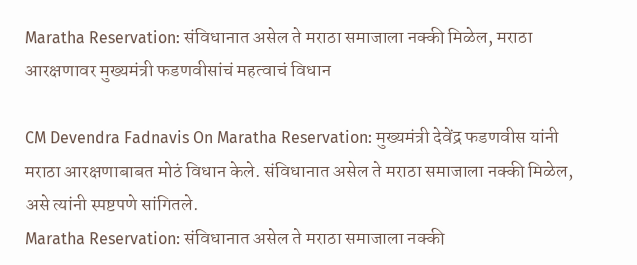Maratha Reservation: संविधानात असेल ते मराठा समाजाला नक्की मिळेल, मराठा आरक्षणावर मुख्यमंत्री फडणवीसांचं महत्वाचं विधान

CM Devendra Fadnavis On Maratha Reservation: मुख्यमंत्री देवेंद्र फडणवीस यांनी मराठा आरक्षणाबाबत मोठं विधान केले. संविधानात असेल ते मराठा समाजाला नक्की मिळेल, असे त्यांनी स्पष्टपणे सांगितले.
Maratha Reservation: संविधानात असेल ते मराठा समाजाला नक्की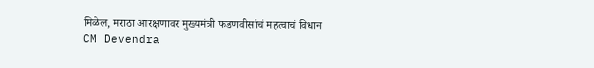मिळेल, मराठा आरक्षणावर मुख्यमंत्री फडणवीसांचं महत्वाचं विधान
CM Devendra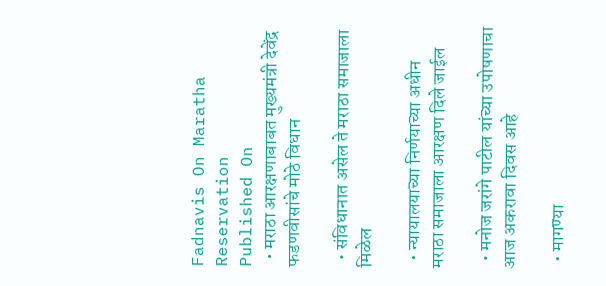Fadnavis On Maratha Reservation
Published On
  • मराठा आरक्षणाबाबत मुख्यमंत्री देवेंद्र फडणवीसांचे मोठे विधान

  • संविधानात असेल ते मराठा समाजाला मिळेल

  • न्यायालयाच्या निर्णयाच्या अधीन मराठा समाजाला आरक्षण दिले जाईल

  • मनोज जरांगे पाटील यांच्या उपोषणाचा आज अकरावा दिवस आहे

  • मागण्या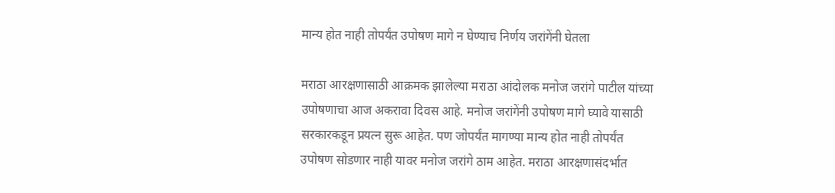मान्य होत नाही तोपर्यंत उपोषण मागे न घेण्याच निर्णय जरांगेंनी घेतला

मराठा आरक्षणासाठी आक्रमक झालेल्या मराठा आंदोलक मनोज जरांगे पाटील यांच्या उपोषणाचा आज अकरावा दिवस आहे. मनोज जरांगेंनी उपोषण मागे घ्यावे यासाठी सरकारकडून प्रयत्न सुरू आहेत. पण जोपर्यंत मागण्या मान्य होत नाही तोपर्यंत उपोषण सोडणार नाही यावर मनोज जरांगे ठाम आहेत. मराठा आरक्षणासंदर्भात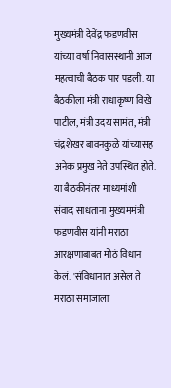मुख्यमंत्री देवेंद्र फडणवीस यांच्या वर्षा निवासस्थानी आज महत्वाची बैठक पार पडली. या बैठकीला मंत्री राधाकृष्ण विखे पाटील, मंत्री उदय सामंत, मंत्री चंद्रशेखर बावनकुळे यांच्यासह अनेक प्रमुख नेते उपस्थित होते. या बैठकीनंतर माध्यमांशी संवाद साधताना मुख्यममंत्री फडणवीस यांनी मराठा आरक्षणाबाबत मोठं विधान केलं. 'संविधानात असेल ते मराठा समाजाला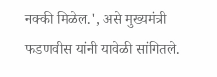नक्की मिळेल.', असे मुख्यमंत्री फडणवीस यांनी यावेळी सांगितले.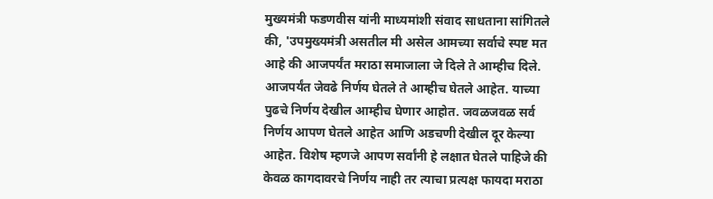मुख्यमंत्री फडणवीस यांनी माध्यमांशी संवाद साधताना सांगितले की, 'उपमुख्यमंत्री असतील मी असेल आमच्या सर्वाचे स्पष्ट मत आहे की आजपर्यंत मराठा समाजाला जे दिले ते आम्हीच दिले. आजपर्यंत जेवढे निर्णय घेतले ते आम्हीच घेतले आहेत. याच्या पुढचे निर्णय देखील आम्हीच घेणार आहोत. जवळजवळ सर्व निर्णय आपण घेतले आहेत आणि अडचणी देखील दूर केल्या आहेत. विशेष म्हणजे आपण सर्वांनी हे लक्षात घेतले पाहिजे की केवळ कागदावरचे निर्णय नाही तर त्याचा प्रत्यक्ष फायदा मराठा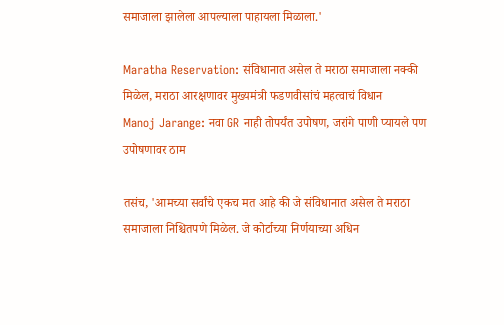समाजाला झालेला आपल्याला पाहायला मिळाला.'

Maratha Reservation: संविधानात असेल ते मराठा समाजाला नक्की मिळेल, मराठा आरक्षणावर मुख्यमंत्री फडणवीसांचं महत्वाचं विधान
Manoj Jarange: नवा GR नाही तोपर्यंत उपोषण, जरांगे पाणी प्यायले पण उपोषणावर ठाम

तसंच, 'आमच्या सर्वांचे एकच मत आहे की जे संविधानात असेल ते मराठा समाजाला निश्चितपणे मिळेल. जे कोर्टाच्या निर्णयाच्या अधिन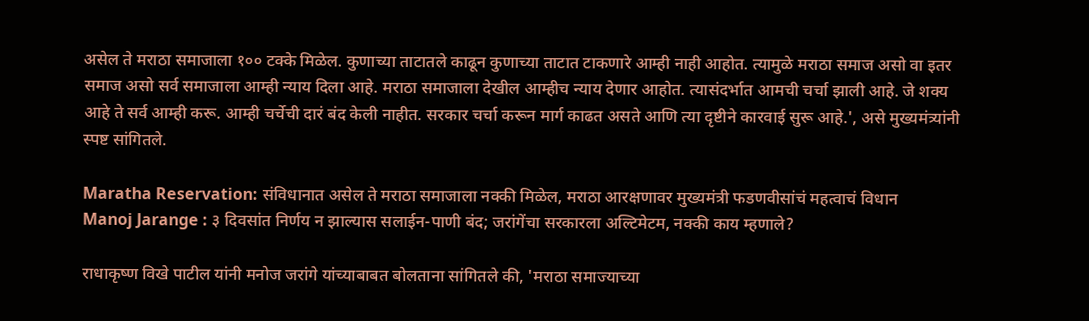असेल ते मराठा समाजाला १०० टक्के मिळेल. कुणाच्या ताटातले काढून कुणाच्या ताटात टाकणारे आम्ही नाही आहोत. त्यामुळे मराठा समाज असो वा इतर समाज असो सर्व समाजाला आम्ही न्याय दिला आहे. मराठा समाजाला देखील आम्हीच न्याय देणार आहोत. त्यासंदर्भात आमची चर्चा झाली आहे. जे शक्य आहे ते सर्व आम्ही करू. आम्ही चर्चेची दारं बंद केली नाहीत. सरकार चर्चा करून मार्ग काढत असते आणि त्या दृष्टीने कारवाई सुरू आहे.', असे मुख्यमंत्र्यांनी स्पष्ट सांगितले.

Maratha Reservation: संविधानात असेल ते मराठा समाजाला नक्की मिळेल, मराठा आरक्षणावर मुख्यमंत्री फडणवीसांचं महत्वाचं विधान
Manoj Jarange : ३ दिवसांत निर्णय न झाल्यास सलाईन-पाणी बंद; जरांगेंचा सरकारला अल्टिमेटम, नक्की काय म्हणाले?

राधाकृष्ण विखे पाटील यांनी मनोज जरांगे यांच्याबाबत बोलताना सांगितले की, 'मराठा समाज्याच्या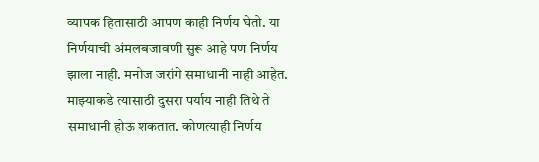व्यापक हितासाठी आपण काही निर्णय घेतो. या निर्णयाची अंमलबजावणी सुरू आहे पण निर्णय झाला नाही. मनोज जरांगे समाधानी नाही आहेत. माझ्याकडे त्यासाठी दुसरा पर्याय नाही तिथे ते समाधानी होऊ शकतात. कोणत्याही निर्णय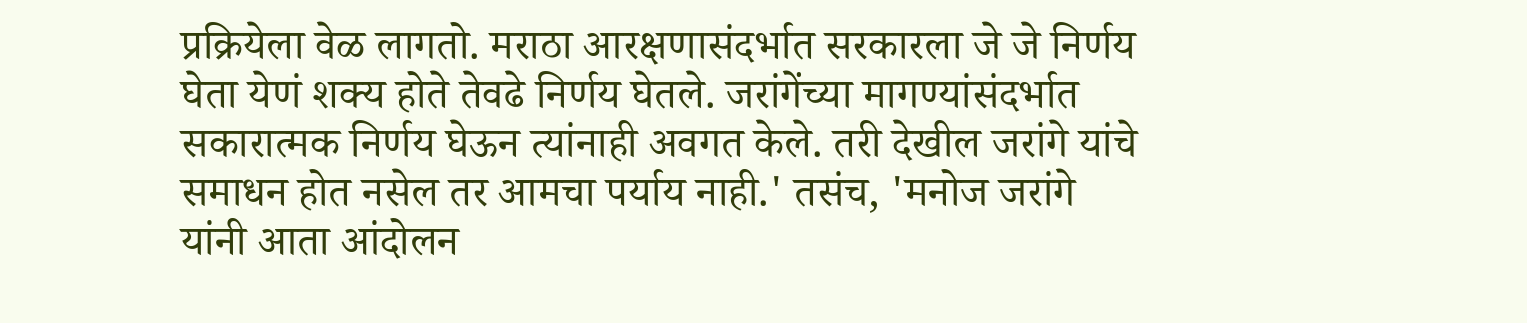प्रक्रियेला वेळ लागतो. मराठा आरक्षणासंदर्भात सरकारला जे जे निर्णय घेता येणं शक्य होते तेवढे निर्णय घेतले. जरांगेंच्या मागण्यांसंदर्भात सकारात्मक निर्णय घेऊन त्यांनाही अवगत केले. तरी देखील जरांगे यांचे समाधन होत नसेल तर आमचा पर्याय नाही.' तसंच, 'मनोज जरांगे यांनी आता आंदोलन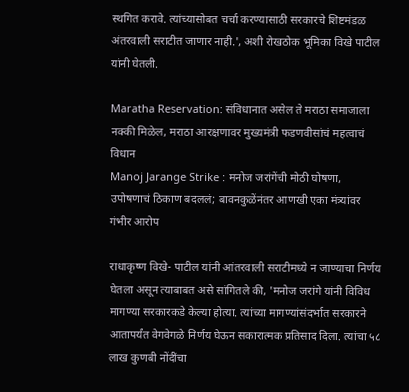स्थगित करावे. त्यांच्यासोबत चर्चा करण्यासाठी सरकारचे शिष्टमंडळ अंतरवाली सराटीत जाणार नाही.', अशी रोखठोक भूमिका विखे पाटील यांनी घेतली.

Maratha Reservation: संविधानात असेल ते मराठा समाजाला नक्की मिळेल, मराठा आरक्षणावर मुख्यमंत्री फडणवीसांचं महत्वाचं विधान
Manoj Jarange Strike : मनोज जरांगेंची मोठी घोषणा, उपोषणाचं ठिकाण बदललं; बावनकुळेंनंतर आणखी एका मंत्र्यांवर गंभीर आरोप

राधाकृष्ण विखे- पाटील यांनी आंतरवाली सराटीमध्ये न जाण्याचा निर्णय घेतला असून त्याबाबत असे सांगितले की, 'मनोज जरांगे यांनी विविध मागण्या सरकारकडे केल्या होत्या. त्यांच्या मागण्यांसंदर्भात सरकारने आतापर्यंत वेगवेगळे निर्णय घेऊन सकारात्मक प्रतिसाद दिला. त्यांचा ५८ लाख कुणबी नोंदींचा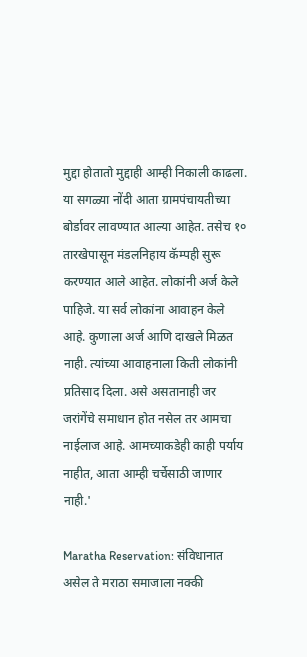मुद्दा होतातो मुद्दाही आम्ही निकाली काढला. या सगळ्या नोंदी आता ग्रामपंचायतीच्या बोर्डावर लावण्यात आल्या आहेत. तसेच १० तारखेपासून मंडलनिहाय कॅम्पही सुरू करण्यात आले आहेत. लोकांनी अर्ज केले पाहिजे. या सर्व लोकांना आवाहन केले आहे. कुणाला अर्ज आणि दाखले मिळत नाही. त्यांच्या आवाहनाला किती लोकांनी प्रतिसाद दिला. असे असतानाही जर जरांगेंचे समाधान होत नसेल तर आमचा नाईलाज आहे. आमच्याकडेही काही पर्याय नाहीत, आता आम्ही चर्चेसाठी जाणार नाही.'

Maratha Reservation: संविधानात असेल ते मराठा समाजाला नक्की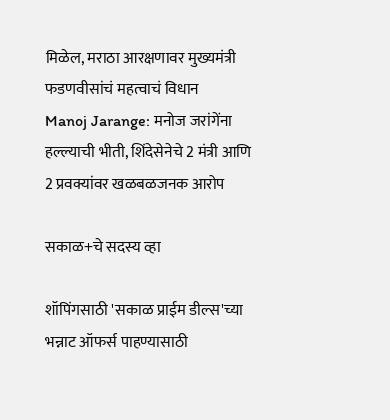मिळेल, मराठा आरक्षणावर मुख्यमंत्री फडणवीसांचं महत्वाचं विधान
Manoj Jarange: मनोज जरांगेंना हल्ल्याची भीती, शिंदेसेनेचे 2 मंत्री आणि 2 प्रवक्यांवर खळबळजनक आरोप

सकाळ+चे सदस्य व्हा

शॉपिंगसाठी 'सकाळ प्राईम डील्स'च्या भन्नाट ऑफर्स पाहण्यासाठी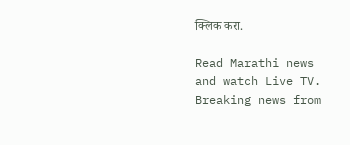क्लिक करा.

Read Marathi news and watch Live TV. Breaking news from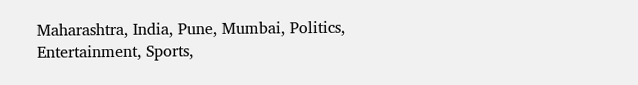Maharashtra, India, Pune, Mumbai, Politics, Entertainment, Sports,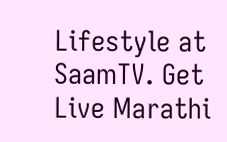Lifestyle at SaamTV. Get Live Marathi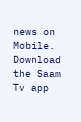news on Mobile. Download the Saam Tv app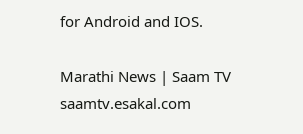for Android and IOS.

Marathi News | Saam TV
saamtv.esakal.com